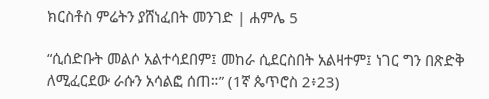ክርስቶስ ምሬትን ያሸነፈበት መንገድ | ሐምሌ 5

“ሲሰድቡት መልሶ አልተሳደበም፤ መከራ ሲደርስበት አልዛተም፤ ነገር ግን በጽድቅ ለሚፈርደው ራሱን አሳልፎ ሰጠ።” (1ኛ ጴጥሮስ 2፥23)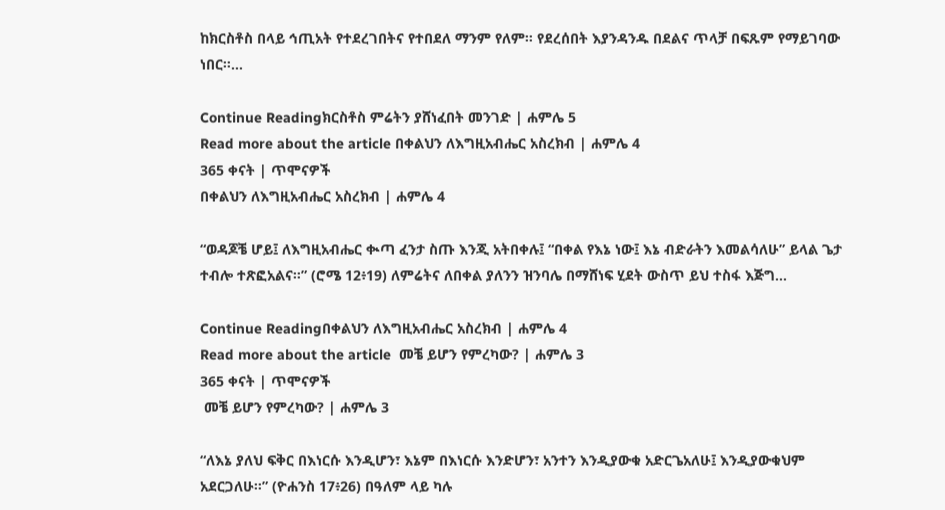ከክርስቶስ በላይ ኅጢአት የተደረገበትና የተበደለ ማንም የለም። የደረሰበት እያንዳንዱ በደልና ጥላቻ በፍጹም የማይገባው ነበር።…

Continue Readingክርስቶስ ምሬትን ያሸነፈበት መንገድ | ሐምሌ 5
Read more about the article በቀልህን ለእግዚአብሔር አስረክብ | ሐምሌ 4
365 ቀናት | ጥሞናዎች
በቀልህን ለእግዚአብሔር አስረክብ | ሐምሌ 4

“ወዳጆቼ ሆይ፤ ለእግዚአብሔር ቊጣ ፈንታ ስጡ እንጂ አትበቀሉ፤ “በቀል የእኔ ነው፤ እኔ ብድራትን እመልሳለሁ” ይላል ጌታ ተብሎ ተጽፎአልና።” (ሮሜ 12፥19) ለምሬትና ለበቀል ያለንን ዝንባሌ በማሸነፍ ሂደት ውስጥ ይህ ተስፋ እጅግ…

Continue Readingበቀልህን ለእግዚአብሔር አስረክብ | ሐምሌ 4
Read more about the article  መቼ ይሆን የምረካው? | ሐምሌ 3
365 ቀናት | ጥሞናዎች
 መቼ ይሆን የምረካው? | ሐምሌ 3

“ለእኔ ያለህ ፍቅር በእነርሱ እንዲሆን፣ እኔም በእነርሱ እንድሆን፣ አንተን እንዲያውቁ አድርጌአለሁ፤ እንዲያውቁህም አደርጋለሁ።” (ዮሐንስ 17፥26) በዓለም ላይ ካሉ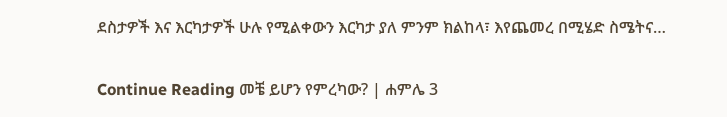ደስታዎች እና እርካታዎች ሁሉ የሚልቀውን እርካታ ያለ ምንም ክልከላ፣ እየጨመረ በሚሄድ ስሜትና…

Continue Reading መቼ ይሆን የምረካው? | ሐምሌ 3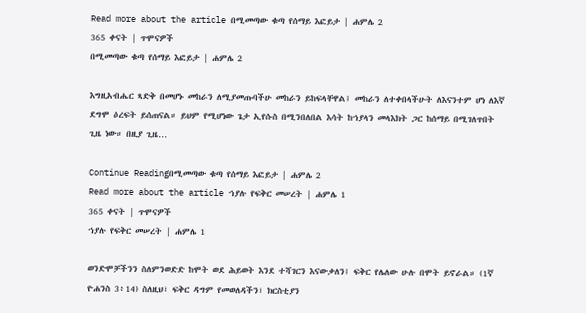Read more about the article በሚመጣው ቁጣ የሰማይ እፎይታ | ሐምሌ 2
365 ቀናት | ጥሞናዎች
በሚመጣው ቁጣ የሰማይ እፎይታ | ሐምሌ 2

እግዚአብሔር ጻድቅ በመሆኑ መከራን ለሚያመጡባችሁ መከራን ይከፍላቸዋል፤ መከራን ለተቀበላችሁት ለእናንተም ሆነ ለእኛ ደግሞ ዕረፍት ይሰጠናል። ይህም የሚሆነው ጌታ ኢየሱስ በሚንበለበል እሳት ከኀያላን መላእክት ጋር ከሰማይ በሚገለጥበት ጊዜ ነው። በዚያ ጊዜ…

Continue Readingበሚመጣው ቁጣ የሰማይ እፎይታ | ሐምሌ 2
Read more about the article ኀያሉ የፍቅር መሠረት | ሐምሌ 1
365 ቀናት | ጥሞናዎች
ኀያሉ የፍቅር መሠረት | ሐምሌ 1

ወንድሞቻችንን ስለምንወድድ ከሞት ወደ ሕይወት እንደ ተሻገርን እናውቃለን፤ ፍቅር የሌለው ሁሉ በሞት ይኖራል። (1ኛ ዮሐንስ 3፥14) ስለዚህ፣ ፍቅር ዳግም የመወለዳችን፣ ክርስቲያን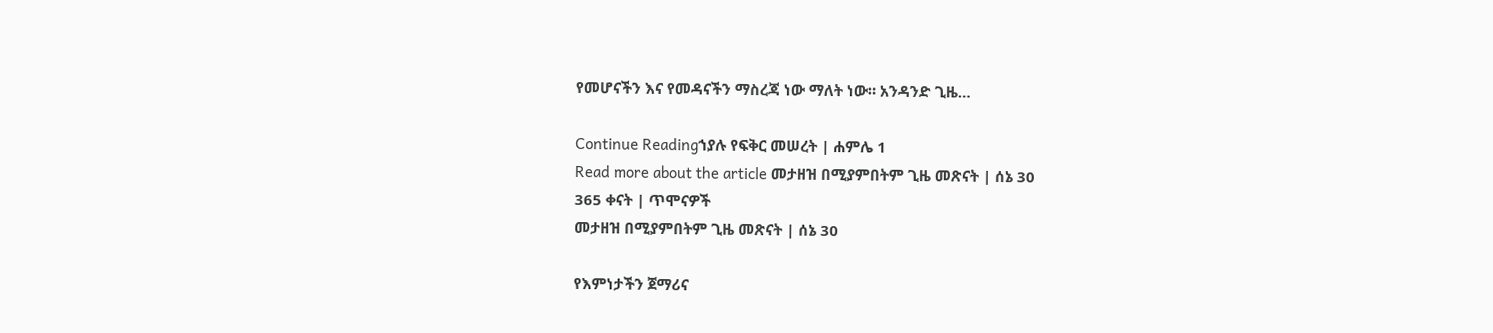የመሆናችን እና የመዳናችን ማስረጃ ነው ማለት ነው። አንዳንድ ጊዜ…

Continue Readingኀያሉ የፍቅር መሠረት | ሐምሌ 1
Read more about the article መታዘዝ በሚያምበትም ጊዜ መጽናት | ሰኔ 30
365 ቀናት | ጥሞናዎች
መታዘዝ በሚያምበትም ጊዜ መጽናት | ሰኔ 30

የእምነታችን ጀማሪና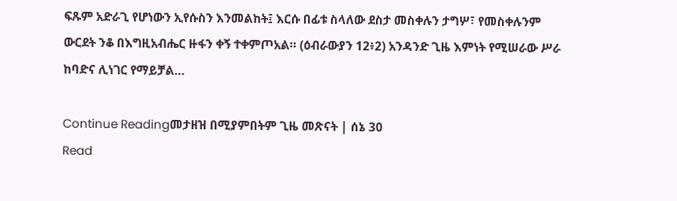ፍጹም አድራጊ የሆነውን ኢየሱስን እንመልከት፤ እርሱ በፊቱ ስላለው ደስታ መስቀሉን ታግሦ፣ የመስቀሉንም ውርደት ንቆ በእግዚአብሔር ዙፋን ቀኝ ተቀምጦአል። (ዕብራውያን 12፥2) አንዳንድ ጊዜ እምነት የሚሠራው ሥራ ከባድና ሊነገር የማይቻል…

Continue Readingመታዘዝ በሚያምበትም ጊዜ መጽናት | ሰኔ 30
Read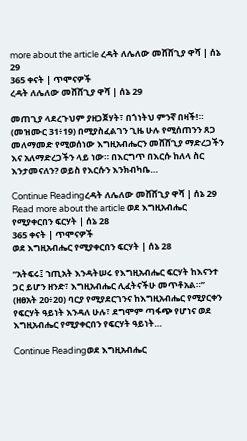more about the article ረዳት ለሌለው መሸሸጊያ ዋሻ | ሰኔ 29
365 ቀናት | ጥሞናዎች
ረዳት ለሌለው መሸሸጊያ ዋሻ | ሰኔ 29

መጠጊያ ላደረጉህም ያዘጋጀሃት፣ በጎነትህ ምንኛ በዛች!። (መዝሙር 31፥19) በሚያስፈልገን ጊዜ ሁሉ የሚሰጠንን ጸጋ መለማመድ የሚወሰነው እግዚአብሔርን መሸሸጊያ ማድረጋችን እና አለማድረጋችን ላይ ነው። በእርግጥ በእርሱ ከለላ ስር እንታመናለን? ወይስ የእርሱን እንክብካቤ…

Continue Readingረዳት ለሌለው መሸሸጊያ ዋሻ | ሰኔ 29
Read more about the article ወደ እግዚአብሔር የሚያቀርበን ፍርሃት | ሰኔ 28
365 ቀናት | ጥሞናዎች
ወደ እግዚአብሔር የሚያቀርበን ፍርሃት | ሰኔ 28

“አትፍሩ፤ ኀጢአት እንዳትሠሩ የእግዚአብሔር ፍርሃት ከእናንተ ጋር ይሆን ዘንድ፣ እግዚአብሔር ሊፈትናችሁ መጥቶአል።” (ዘፀአት 20፥20) ባርያ የሚያደርገንና ከእግዚአብሔር የሚያርቀን የፍርሃት ዓይነት እንዳለ ሁሉ፣ ደግሞም ጣፋጭ የሆነና ወደ እግዚአብሔር የሚያቀርበን የፍርሃት ዓይነት…

Continue Readingወደ እግዚአብሔር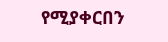የሚያቀርበን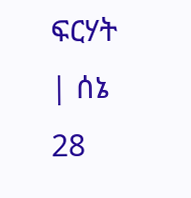ፍርሃት | ሰኔ 28